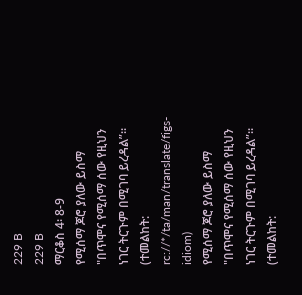229 B
229 B
ማርቆስ 4፡ 8-9
የሚሰማ ጆሮ ያለው ይስማ "በጥሞና የሚሰማ ሰው የዚህን ነገር ትርጉም በሚገባ ይረዳል”፡፡ (ተመልከት: rc://*/ta/man/translate/figs-idiom)
የሚሰማ ጆሮ ያለው ይስማ "በጥሞና የሚሰማ ሰው የዚህን ነገር ትርጉም በሚገባ ይረዳል”፡፡ (ተመልከት: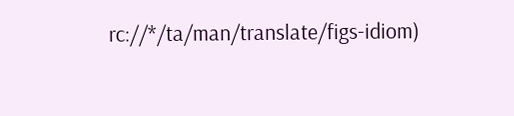rc://*/ta/man/translate/figs-idiom)